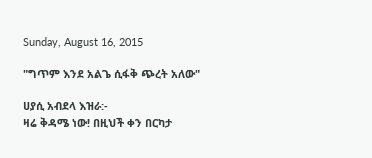Sunday, August 16, 2015

"ግጥም እንደ አልጌ ሲፋቅ ጭረት አለው"

ሀያሲ አብደላ እዝራ:-
ዛሬ ቅዳሜ ነው! በዚህች ቀን በርካታ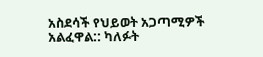አስደሳች የህይወት አጋጣሚዎች አልፈዋል:: ካለፉት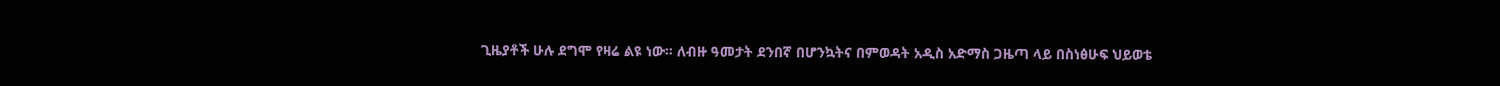ጊዜያቶች ሁሉ ደግሞ የዛሬ ልዩ ነው፡፡ ለብዙ ዓመታት ደንበኛ በሆንኳትና በምወዳት አዲስ አድማስ ጋዜጣ ላይ በስነፅሁፍ ህይወቴ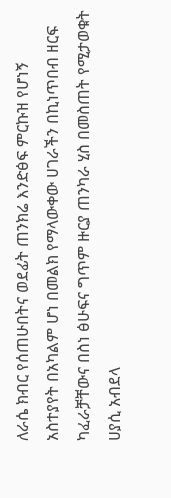ለራሴ ክብር የሰጠሁበትና ወደፊት ጠንክሬ እንድፅፍ ምርኩዝ የሆነኝ አስተያየት በአካልም ሆነ በመልክ የማላውቀው ሀገራችን በኪነጥበብ ዘርፍ ካፈራቻቸውና በስነ ፅሁፍና ግጥም ዙርያ ጠንካራ ሂስ በመስጠት የሚታወቁት ሀያሲ አብደላ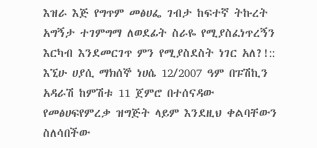እዝራ እጅ የግጥም መፅሀፌ ገብታ ከፍተኛ ትኩረት አግኝታ ተገምግማ ለወደፊት ስራዬ የሚያስፈነጥረኝን እርካብ እንደመርገጥ ምን የሚያስደስት ነገር አለ?!::
እኚሁ ሀያሲ ማክሰኞ ነሀሴ 12/2007 ዓም በፑሽኪን አዳራሽ ከምሽቱ 11 ጀምሮ በተሰናዳው የመፅሀፍየምረቃ ዝግጅት ላይም እንደዚህ ቀልባቸውን ስለሳበችው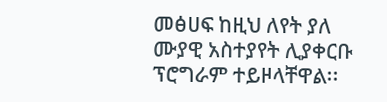መፅሀፍ ከዚህ ለየት ያለ ሙያዊ አስተያየት ሊያቀርቡ ፕሮግራም ተይዞላቸዋል፡፡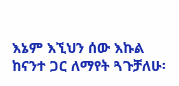እኔም እኚህን ሰው እኩል ከናንተ ጋር ለማየት ጓጉቻለሁ፡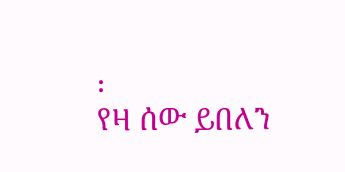፡
የዛ ሰው ይበለን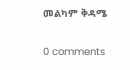መልካም ቅዳሜ

0 comments